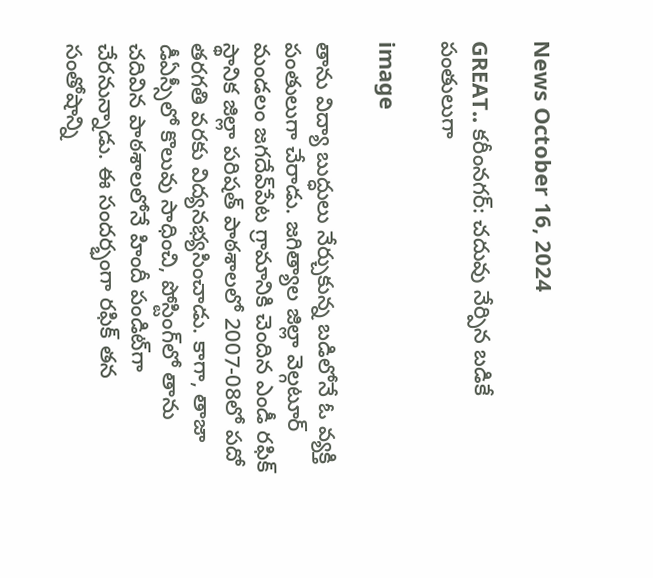News October 16, 2024

GREAT.. కరీంనగర్: చదువు నేర్పిన బడికే పంతులుగా

image

తాను విద్యా బుద్ధులు నేర్చుకున్న బడిలోనే ఓ వ్యక్తి పంతులుగా చేరాడు. జగిత్యాల జిల్లా వెల్గటూర్‌ మండలం జగదేవ్‌పేట గ్రామానికి చెందిన ఎండీ రఫిక్ స్థానిక జిల్లా పరిషత్ పాఠశాలలో 2007-08లో పదో తరగతి వరకు విద్యనభ్యసించాడు. కాగా, తాజా డీఏస్సీలో కొలువు సాధించి, పోస్టింగ్‌లో తాను చదివిన పాఠశాలలోనే హిందీ పండిట్‌గా చేరనున్నాడు. ఈ సందర్భంగా రఫిక్ తన సంతోషాన్ని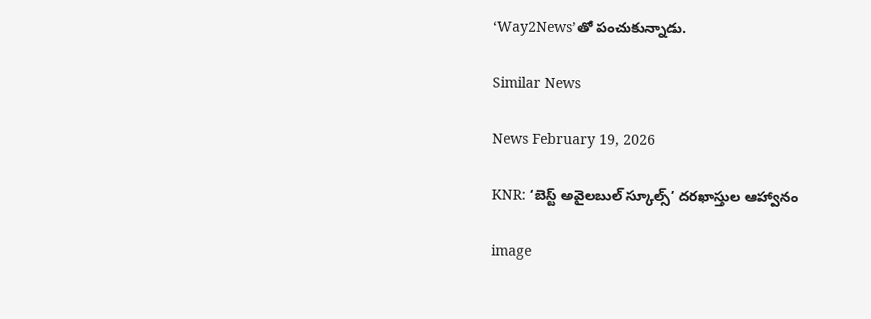‘Way2News’తో పంచుకున్నాడు.

Similar News

News February 19, 2026

KNR: ‘బెస్ట్ అవైలబుల్ స్కూల్స్’ దరఖాస్తుల ఆహ్వానం

image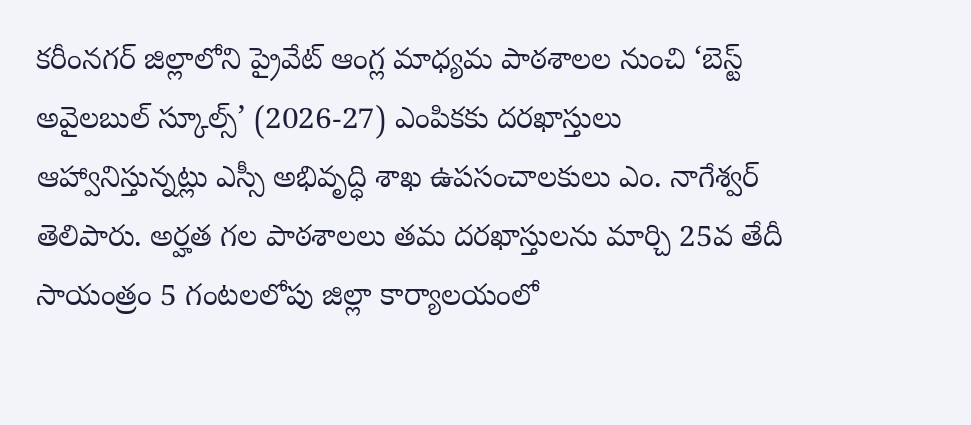కరీంనగర్ జిల్లాలోని ప్రైవేట్ ఆంగ్ల మాధ్యమ పాఠశాలల నుంచి ‘బెస్ట్ అవైలబుల్ స్కూల్స్’ (2026-27) ఎంపికకు దరఖాస్తులు ఆహ్వానిస్తున్నట్లు ఎస్సీ అభివృద్ధి శాఖ ఉపసంచాలకులు ఎం. నాగేశ్వర్ తెలిపారు. అర్హత గల పాఠశాలలు తమ దరఖాస్తులను మార్చి 25వ తేదీ సాయంత్రం 5 గంటలలోపు జిల్లా కార్యాలయంలో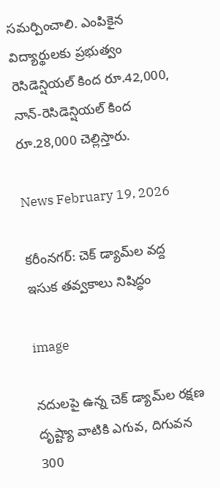సమర్పించాలి. ఎంపికైన విద్యార్థులకు ప్రభుత్వం రెసిడెన్షియల్ కింద రూ.42,000, నాన్-రెసిడెన్షియల్ కింద రూ.28,000 చెల్లిస్తారు.

News February 19, 2026

కరీంనగర్: చెక్ డ్యామ్‌ల వద్ద ఇసుక తవ్వకాలు నిషిద్ధం

image

నదులపై ఉన్న చెక్ డ్యామ్‌ల రక్షణ దృష్ట్యా వాటికి ఎగువ, దిగువన 300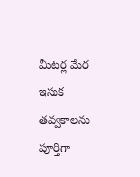మీటర్ల మేర ఇసుక తవ్వకాలను పూర్తిగా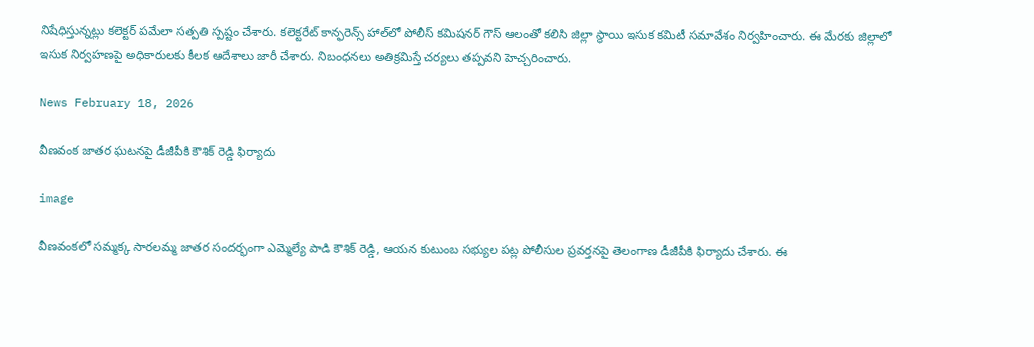నిషేధిస్తున్నట్లు కలెక్టర్ పమేలా సత్పతి స్పష్టం చేశారు. కలెక్టరేట్ కాన్ఫరెన్స్ హాల్‌లో పోలీస్ కమిషనర్ గౌస్ ఆలం‌తో కలిసి జిల్లా స్థాయి ఇసుక కమిటీ సమావేశం నిర్వహించారు. ఈ మేరకు జిల్లాలో ఇసుక నిర్వహణపై అధికారులకు కీలక ఆదేశాలు జారీ చేశారు. నిబంధనలు అతిక్రమిస్తే చర్యలు తప్పవని హెచ్చరించారు.

News February 18, 2026

వీణవంక జాతర ఘటనపై డీజీపీకి కౌశిక్ రెడ్డి ఫిర్యాదు

image

వీణవంకలో సమ్మక్క సారలమ్మ జాతర సందర్భంగా ఎమ్మెల్యే పాడి కౌశిక్ రెడ్డి, ఆయన కుటుంబ సభ్యుల పట్ల పోలీసుల ప్రవర్తనపై తెలంగాణ డీజీపీకి ఫిర్యాదు చేశారు. ఈ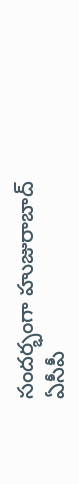సందర్భంగా హుజురాబాద్ ఏసీపీ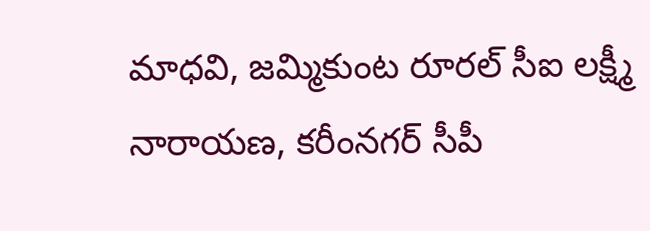మాధవి, జమ్మికుంట రూరల్ సీఐ లక్ష్మీ నారాయణ, కరీంనగర్ సీపీ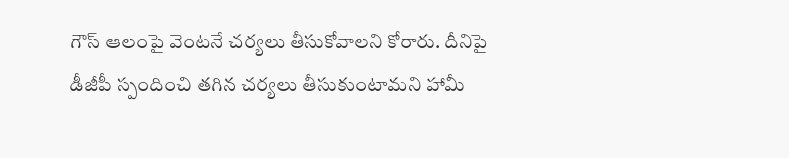గౌస్ ఆలంపై వెంటనే చర్యలు తీసుకోవాలని కోరారు. దీనిపై డీజీపీ స్పందించి తగిన చర్యలు తీసుకుంటామని హామీ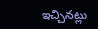ఇచ్చినట్లు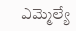ఎమ్మెల్యే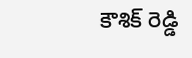కౌశిక్ రెడ్డి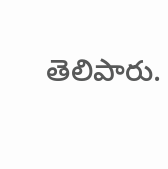తెలిపారు.